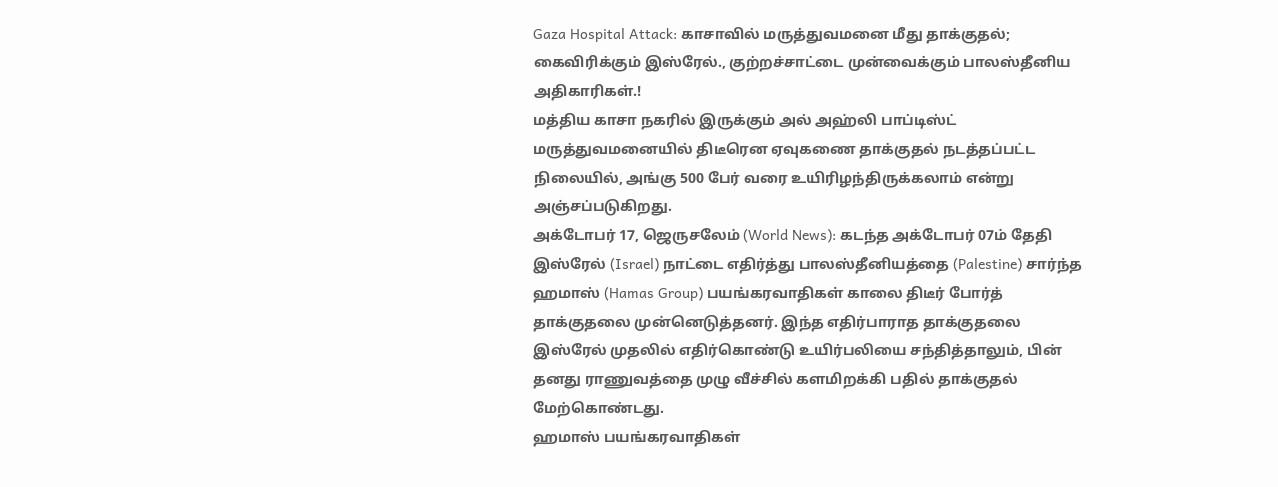Gaza Hospital Attack: காசாவில் மருத்துவமனை மீது தாக்குதல்; கைவிரிக்கும் இஸ்ரேல்., குற்றச்சாட்டை முன்வைக்கும் பாலஸ்தீனிய அதிகாரிகள்.!
மத்திய காசா நகரில் இருக்கும் அல் அஹ்லி பாப்டிஸ்ட் மருத்துவமனையில் திடீரென ஏவுகணை தாக்குதல் நடத்தப்பட்ட நிலையில், அங்கு 500 பேர் வரை உயிரிழந்திருக்கலாம் என்று அஞ்சப்படுகிறது.
அக்டோபர் 17, ஜெருசலேம் (World News): கடந்த அக்டோபர் 07ம் தேதி இஸ்ரேல் (Israel) நாட்டை எதிர்த்து பாலஸ்தீனியத்தை (Palestine) சார்ந்த ஹமாஸ் (Hamas Group) பயங்கரவாதிகள் காலை திடீர் போர்த் தாக்குதலை முன்னெடுத்தனர். இந்த எதிர்பாராத தாக்குதலை இஸ்ரேல் முதலில் எதிர்கொண்டு உயிர்பலியை சந்தித்தாலும், பின் தனது ராணுவத்தை முழு வீச்சில் களமிறக்கி பதில் தாக்குதல் மேற்கொண்டது.
ஹமாஸ் பயங்கரவாதிகள்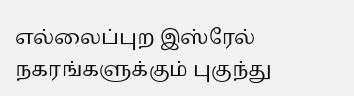எல்லைப்புற இஸ்ரேல் நகரங்களுக்கும் புகுந்து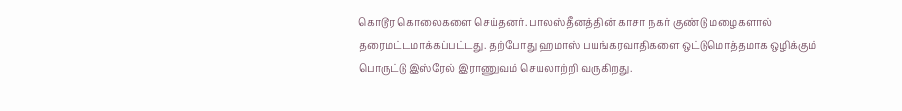கொடூர கொலைகளை செய்தனர். பாலஸ்தீனத்தின் காசா நகர் குண்டு மழைகளால் தரைமட்டமாக்கப்பட்டது. தற்போது ஹமாஸ் பயங்கரவாதிகளை ஒட்டுமொத்தமாக ஒழிக்கும் பொருட்டு இஸ்ரேல் இராணுவம் செயலாற்றி வருகிறது.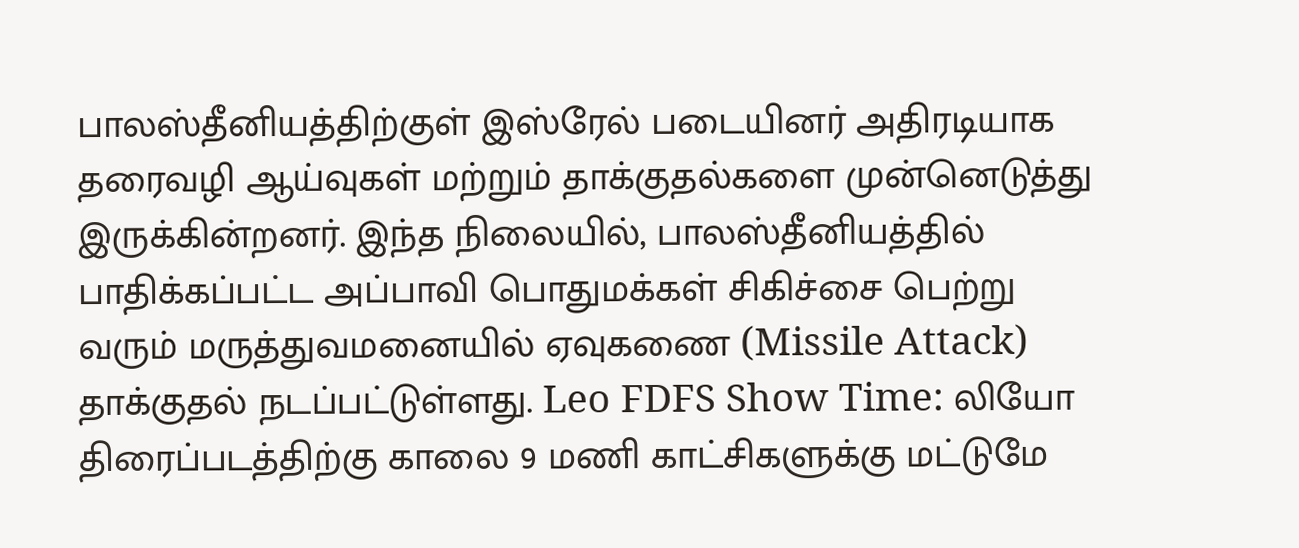பாலஸ்தீனியத்திற்குள் இஸ்ரேல் படையினர் அதிரடியாக தரைவழி ஆய்வுகள் மற்றும் தாக்குதல்களை முன்னெடுத்து இருக்கின்றனர். இந்த நிலையில், பாலஸ்தீனியத்தில் பாதிக்கப்பட்ட அப்பாவி பொதுமக்கள் சிகிச்சை பெற்று வரும் மருத்துவமனையில் ஏவுகணை (Missile Attack) தாக்குதல் நடப்பட்டுள்ளது. Leo FDFS Show Time: லியோ திரைப்படத்திற்கு காலை 9 மணி காட்சிகளுக்கு மட்டுமே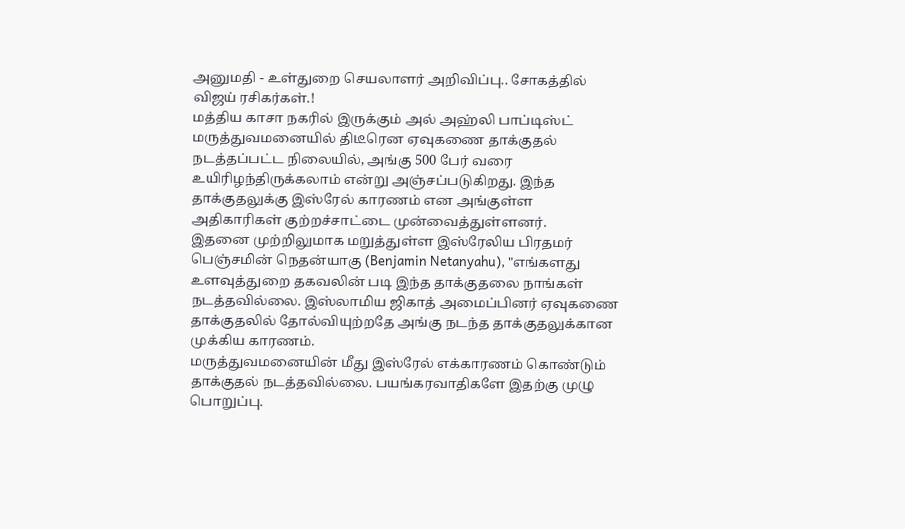அனுமதி - உள்துறை செயலாளர் அறிவிப்பு.. சோகத்தில் விஜய் ரசிகர்கள்.!
மத்திய காசா நகரில் இருக்கும் அல் அஹ்லி பாப்டிஸ்ட் மருத்துவமனையில் திடீரென ஏவுகணை தாக்குதல் நடத்தப்பட்ட நிலையில், அங்கு 500 பேர் வரை உயிரிழந்திருக்கலாம் என்று அஞ்சப்படுகிறது. இந்த தாக்குதலுக்கு இஸ்ரேல் காரணம் என அங்குள்ள அதிகாரிகள் குற்றச்சாட்டை முன்வைத்துள்ளனர்.
இதனை முற்றிலுமாக மறுத்துள்ள இஸ்ரேலிய பிரதமர் பெஞ்சமின் நெதன்யாகு (Benjamin Netanyahu), "எங்களது உளவுத்துறை தகவலின் படி இந்த தாக்குதலை நாங்கள் நடத்தவில்லை. இஸ்லாமிய ஜிகாத் அமைப்பினர் ஏவுகணை தாக்குதலில் தோல்வியுற்றதே அங்கு நடந்த தாக்குதலுக்கான முக்கிய காரணம்.
மருத்துவமனையின் மீது இஸ்ரேல் எக்காரணம் கொண்டும் தாக்குதல் நடத்தவில்லை. பயங்கரவாதிகளே இதற்கு முழு பொறுப்பு.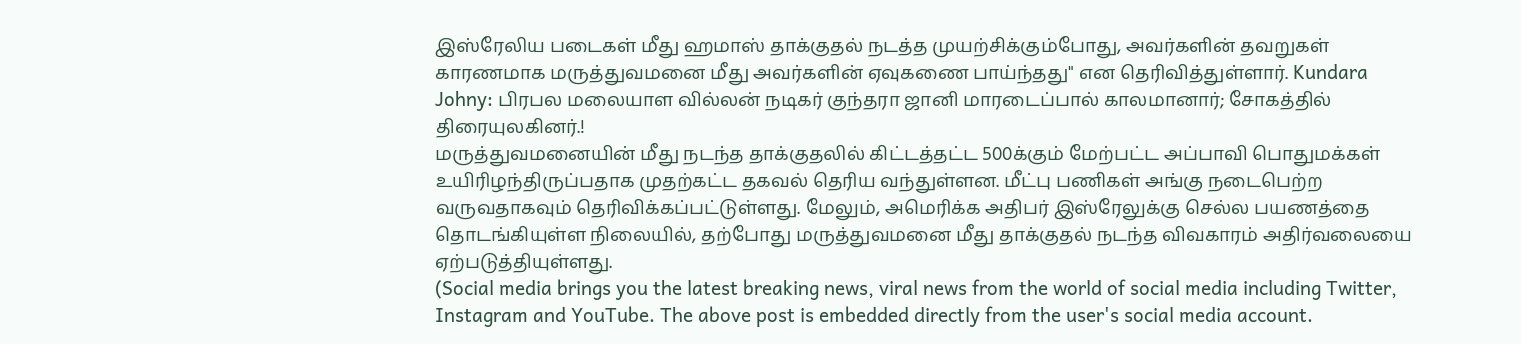இஸ்ரேலிய படைகள் மீது ஹமாஸ் தாக்குதல் நடத்த முயற்சிக்கும்போது, அவர்களின் தவறுகள் காரணமாக மருத்துவமனை மீது அவர்களின் ஏவுகணை பாய்ந்தது" என தெரிவித்துள்ளார். Kundara Johny: பிரபல மலையாள வில்லன் நடிகர் குந்தரா ஜானி மாரடைப்பால் காலமானார்; சோகத்தில் திரையுலகினர்.!
மருத்துவமனையின் மீது நடந்த தாக்குதலில் கிட்டத்தட்ட 500க்கும் மேற்பட்ட அப்பாவி பொதுமக்கள் உயிரிழந்திருப்பதாக முதற்கட்ட தகவல் தெரிய வந்துள்ளன. மீட்பு பணிகள் அங்கு நடைபெற்ற வருவதாகவும் தெரிவிக்கப்பட்டுள்ளது. மேலும், அமெரிக்க அதிபர் இஸ்ரேலுக்கு செல்ல பயணத்தை தொடங்கியுள்ள நிலையில், தற்போது மருத்துவமனை மீது தாக்குதல் நடந்த விவகாரம் அதிர்வலையை ஏற்படுத்தியுள்ளது.
(Social media brings you the latest breaking news, viral news from the world of social media including Twitter, Instagram and YouTube. The above post is embedded directly from the user's social media account.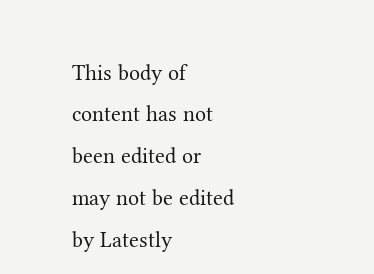This body of content has not been edited or may not be edited by Latestly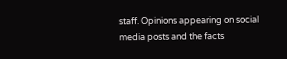staff. Opinions appearing on social media posts and the facts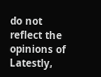do not reflect the opinions of Latestly,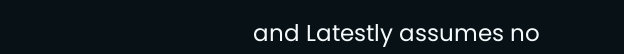and Latestly assumes no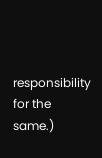responsibility for the same.)